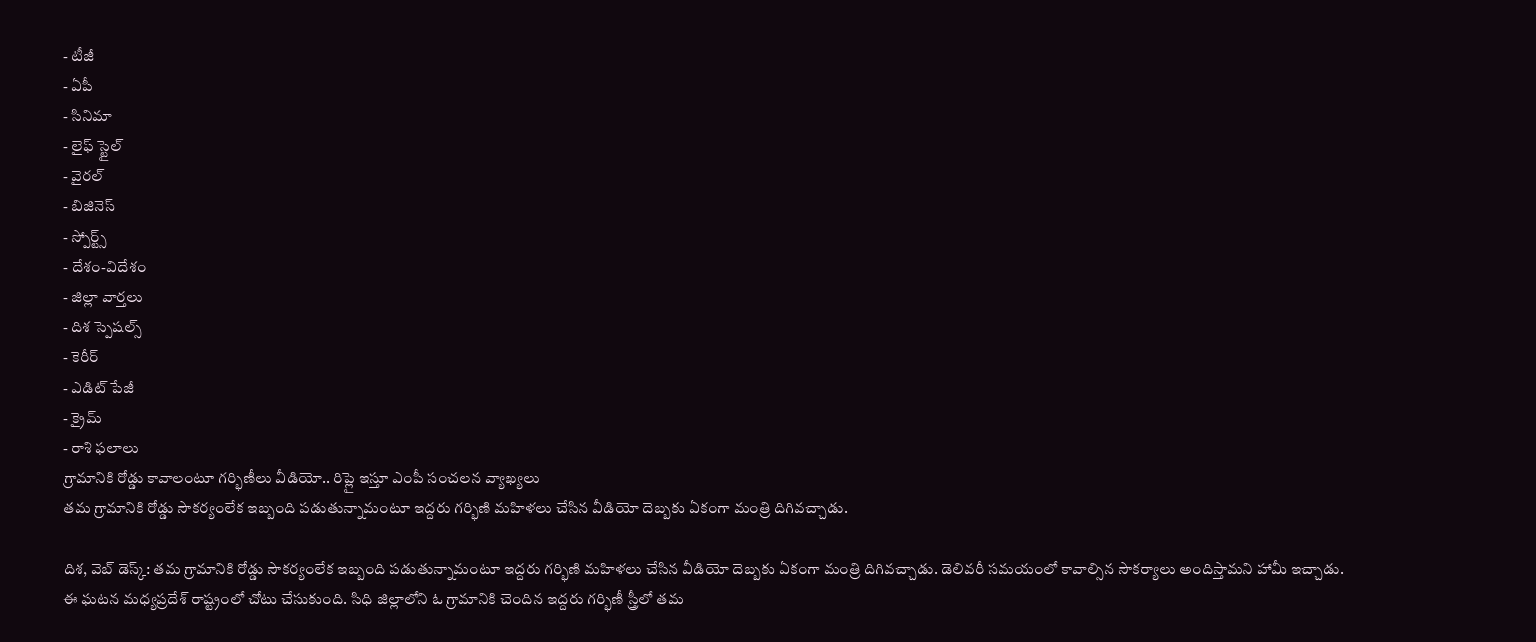- టీజీ
- ఏపీ
- సినిమా
- లైఫ్ స్టైల్
- వైరల్
- బిజినెస్
- స్పోర్ట్స్
- దేశం-విదేశం
- జిల్లా వార్తలు
- దిశ స్పెషల్స్
- కెరీర్
- ఎడిట్ పేజీ
- క్రైమ్
- రాశి ఫలాలు
గ్రామానికి రోడ్డు కావాలంటూ గర్భిణీలు వీడియో.. రిప్లై ఇస్తూ ఎంపీ సంచలన వ్యాఖ్యలు
తమ గ్రామానికి రోడ్డు సౌకర్యంలేక ఇబ్బంది పడుతున్నామంటూ ఇద్దరు గర్భిణి మహిళలు చేసిన వీడియో దెబ్బకు ఏకంగా మంత్రి దిగివచ్చాడు.

దిశ, వెబ్ డెస్క్: తమ గ్రామానికి రోడ్డు సౌకర్యంలేక ఇబ్బంది పడుతున్నామంటూ ఇద్దరు గర్భిణి మహిళలు చేసిన వీడియో దెబ్బకు ఏకంగా మంత్రి దిగివచ్చాడు. డెలివరీ సమయంలో కావాల్సిన సౌకర్యాలు అందిస్తామని హామీ ఇచ్చాడు. ఈ ఘటన మధ్యప్రదేశ్ రాష్ట్రంలో చోటు చేసుకుంది. సిధి జిల్లాలోని ఓ గ్రామానికి చెందిన ఇద్దరు గర్భిణీ స్త్రీలో తమ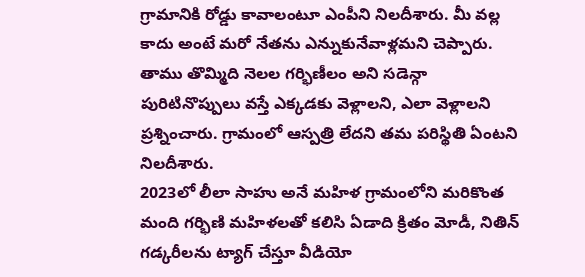గ్రామానికి రోడ్డు కావాలంటూ ఎంపీని నిలదీశారు. మీ వల్ల కాదు అంటే మరో నేతను ఎన్నుకునేవాళ్లమని చెప్పారు. తాము తొమ్మిది నెలల గర్భిణీలం అని సడెన్గా పురిటినొప్పులు వస్తే ఎక్కడకు వెళ్లాలని, ఎలా వెళ్లాలని ప్రశ్నించారు. గ్రామంలో ఆస్పత్రి లేదని తమ పరిస్థితి ఏంటని నిలదీశారు.
2023లో లీలా సాహు అనే మహిళ గ్రామంలోని మరికొంత మంది గర్భిణి మహిళలతో కలిసి ఏడాది క్రితం మోడీ, నితిన్ గడ్కరీలను ట్యాగ్ చేస్తూ వీడియో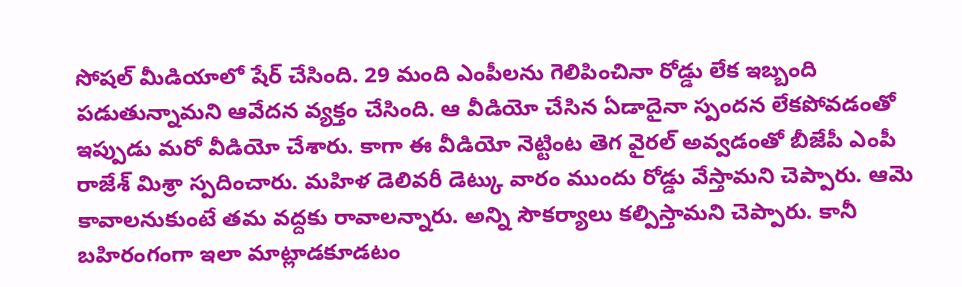సోషల్ మీడియాలో షేర్ చేసింది. 29 మంది ఎంపీలను గెలిపించినా రోడ్డు లేక ఇబ్బంది పడుతున్నామని ఆవేదన వ్యక్తం చేసింది. ఆ వీడియో చేసిన ఏడాదైనా స్పందన లేకపోవడంతో ఇప్పుడు మరో వీడియో చేశారు. కాగా ఈ వీడియో నెట్టింట తెగ వైరల్ అవ్వడంతో బీజేపీ ఎంపీ రాజేశ్ మిశ్రా స్పదించారు. మహిళ డెలివరీ డెట్కు వారం ముందు రోడ్డు వేస్తామని చెప్పారు. ఆమె కావాలనుకుంటే తమ వద్దకు రావాలన్నారు. అన్ని సౌకర్యాలు కల్పిస్తామని చెప్పారు. కానీ బహిరంగంగా ఇలా మాట్లాడకూడటం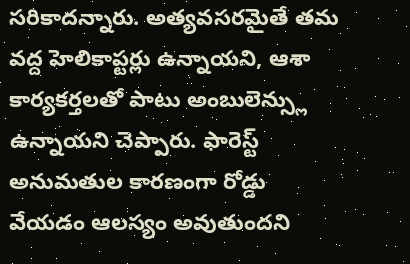సరికాదన్నారు. అత్యవసరమైతే తమ వద్ద హెలికాప్టర్లు ఉన్నాయని, ఆశా కార్యకర్తలతో పాటు అంబులెన్స్లు ఉన్నాయని చెప్పారు. ఫారెస్ట్ అనుమతుల కారణంగా రోడ్డు వేయడం ఆలస్యం అవుతుందని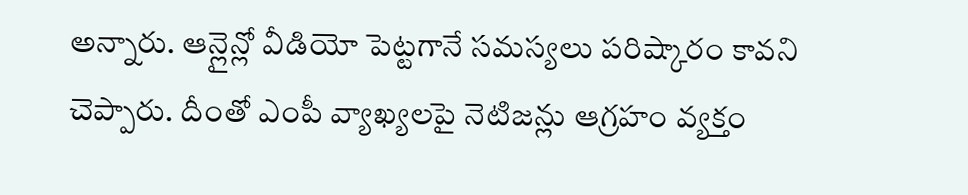అన్నారు. ఆన్లైన్లో వీడియో పెట్టగానే సమస్యలు పరిష్కారం కావని చెప్పారు. దీంతో ఎంపీ వ్యాఖ్యలపై నెటిజన్లు ఆగ్రహం వ్యక్తం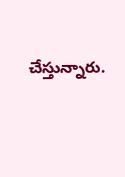చేస్తున్నారు.